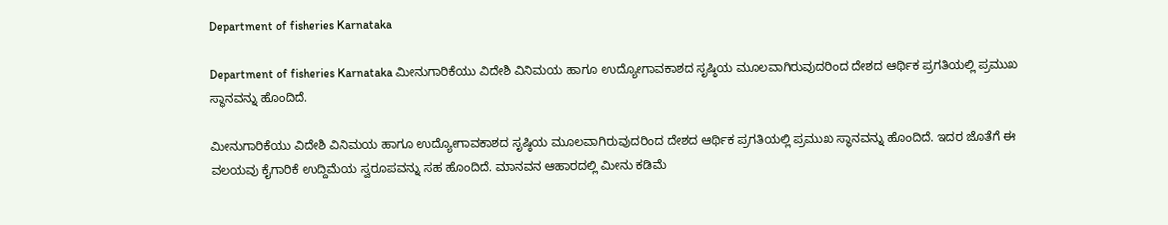Department of fisheries Karnataka

Department of fisheries Karnataka ಮೀನುಗಾರಿಕೆಯು ವಿದೇಶಿ ವಿನಿಮಯ ಹಾಗೂ ಉದ್ಯೋಗಾವಕಾಶದ ಸೃಷ್ಠಿಯ ಮೂಲವಾಗಿರುವುದರಿಂದ ದೇಶದ ಆರ್ಥಿಕ ಪ್ರಗತಿಯಲ್ಲಿ ಪ್ರಮುಖ ಸ್ಥಾನವನ್ನು ಹೊಂದಿದೆ.

ಮೀನುಗಾರಿಕೆಯು ವಿದೇಶಿ ವಿನಿಮಯ ಹಾಗೂ ಉದ್ಯೋಗಾವಕಾಶದ ಸೃಷ್ಠಿಯ ಮೂಲವಾಗಿರುವುದರಿಂದ ದೇಶದ ಆರ್ಥಿಕ ಪ್ರಗತಿಯಲ್ಲಿ ಪ್ರಮುಖ ಸ್ಥಾನವನ್ನು ಹೊಂದಿದೆ. ಇದರ ಜೊತೆಗೆ ಈ ವಲಯವು ಕೈಗಾರಿಕೆ ಉದ್ದಿಮೆಯ ಸ್ವರೂಪವನ್ನು ಸಹ ಹೊಂದಿದೆ. ಮಾನವನ ಆಹಾರದಲ್ಲಿ ಮೀನು ಕಡಿಮೆ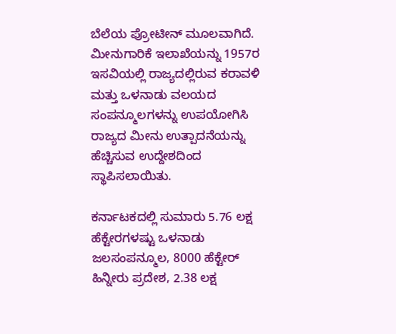ಬೆಲೆಯ ಪ್ರೋಟೀನ್ ಮೂಲವಾಗಿದೆ. ಮೀನುಗಾರಿಕೆ ಇಲಾಖೆಯನ್ನು 1957ರ ಇಸವಿಯಲ್ಲಿ ರಾಜ್ಯದಲ್ಲಿರುವ ಕರಾವಳಿ ಮತ್ತು ಒಳನಾಡು ವಲಯದ ಸಂಪನ್ಮೂಲಗಳನ್ನು ಉಪಯೋಗಿಸಿ ರಾಜ್ಯದ ಮೀನು ಉತ್ಪಾದನೆಯನ್ನು ಹೆಚ್ಚಿಸುವ ಉದ್ದೇಶದಿಂದ ಸ್ಥಾಪಿಸಲಾಯಿತು.

ಕರ್ನಾಟಕದಲ್ಲಿ ಸುಮಾರು 5.76 ಲಕ್ಷ ಹೆಕ್ಟೇರಗಳಷ್ಟು ಒಳನಾಡು ಜಲಸಂಪನ್ಮೂಲ, 8000 ಹೆಕ್ಟೇರ್ ಹಿನ್ನೀರು ಪ್ರದೇಶ, 2.38 ಲಕ್ಷ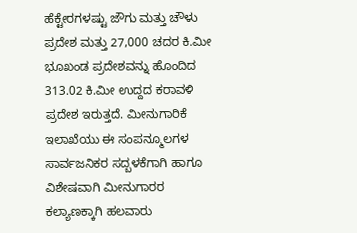ಹೆಕ್ಟೇರಗಳಷ್ಟು ಜೌಗು ಮತ್ತು ಚೌಳು ಪ್ರದೇಶ ಮತ್ತು 27,000 ಚದರ ಕಿ.ಮೀ ಭೂಖಂಡ ಪ್ರದೇಶವನ್ನು ಹೊಂದಿದ 313.02 ಕಿ.ಮೀ ಉದ್ದದ ಕರಾವಳಿ ಪ್ರದೇಶ ಇರುತ್ತದೆ. ಮೀನುಗಾರಿಕೆ ಇಲಾಖೆಯು ಈ ಸಂಪನ್ಮೂಲಗಳ ಸಾರ್ವಜನಿಕರ ಸದ್ಬಳಕೆಗಾಗಿ ಹಾಗೂ ವಿಶೇಷವಾಗಿ ಮೀನುಗಾರರ ಕಲ್ಯಾಣಕ್ಕಾಗಿ ಹಲವಾರು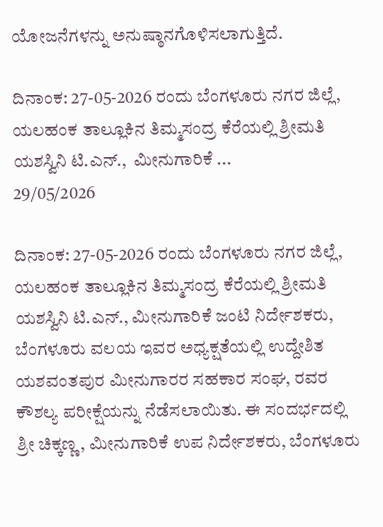ಯೋಜನೆಗಳನ್ನು ಅನುಷ್ಠಾನಗೊಳಿಸಲಾಗುತ್ತಿದೆ.

ದಿನಾಂಕ: 27-05-2026 ರಂದು ಬೆಂಗಳೂರು ನಗರ ಜಿಲ್ಲೆ, ಯಲಹಂಕ ತಾಲ್ಲೂಕಿನ ತಿಮ್ಮಸಂದ್ರ ಕೆರೆಯಲ್ಲಿ ಶ್ರೀಮತಿ ಯಶಸ್ವಿನಿ ಟಿ.ಎನ್.,  ಮೀನುಗಾರಿಕೆ ...
29/05/2026

ದಿನಾಂಕ: 27-05-2026 ರಂದು ಬೆಂಗಳೂರು ನಗರ ಜಿಲ್ಲೆ, ಯಲಹಂಕ ತಾಲ್ಲೂಕಿನ ತಿಮ್ಮಸಂದ್ರ ಕೆರೆಯಲ್ಲಿ ಶ್ರೀಮತಿ ಯಶಸ್ವಿನಿ ಟಿ.ಎನ್., ಮೀನುಗಾರಿಕೆ ಜಂಟಿ ನಿರ್ದೇಶಕರು, ಬೆಂಗಳೂರು ವಲಯ ಇವರ ಅಧ್ಯಕ್ಷತೆಯಲ್ಲಿ ಉದ್ದೇಶಿತ ಯಶವಂತಪುರ ಮೀನುಗಾರರ ಸಹಕಾರ ಸಂಘ, ರವರ ಕೌಶಲ್ಯ ಪರೀಕ್ಷೆಯನ್ನು ನೆಡೆಸಲಾಯಿತು. ಈ ಸಂದರ್ಭದಲ್ಲಿ ಶ್ರೀ ಚಿಕ್ಕಣ್ಣ, ಮೀನುಗಾರಿಕೆ ಉಪ ನಿರ್ದೇಶಕರು, ಬೆಂಗಳೂರು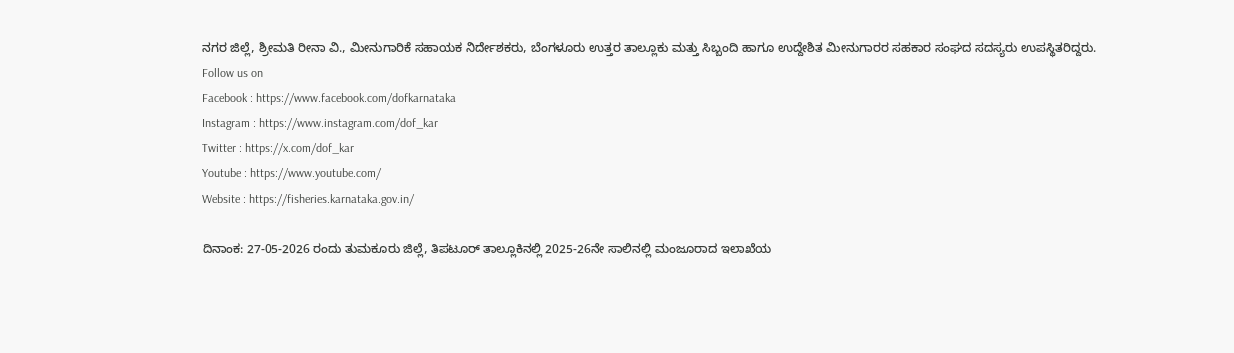ನಗರ ಜಿಲ್ಲೆ, ಶ್ರೀಮತಿ ರೀನಾ ವಿ., ಮೀನುಗಾರಿಕೆ ಸಹಾಯಕ ನಿರ್ದೇಶಕರು, ಬೆಂಗಳೂರು ಉತ್ತರ ತಾಲ್ಲೂಕು ಮತ್ತು ಸಿಬ್ಬಂದಿ ಹಾಗೂ ಉದ್ದೇಶಿತ ಮೀನುಗಾರರ ಸಹಕಾರ ಸಂಘದ ಸದಸ್ಯರು ಉಪಸ್ಥಿತರಿದ್ದರು.
Follow us on
Facebook : https://www.facebook.com/dofkarnataka
Instagram : https://www.instagram.com/dof_kar
Twitter : https://x.com/dof_kar
Youtube : https://www.youtube.com/
Website : https://fisheries.karnataka.gov.in/

ದಿನಾಂಕ: 27-05-2026 ರಂದು ತುಮಕೂರು ಜಿಲ್ಲೆ, ತಿಪಟೂರ್ ತಾಲ್ಲೂಕಿನಲ್ಲಿ 2025-26ನೇ ಸಾಲಿನಲ್ಲಿ ಮಂಜೂರಾದ ಇಲಾಖೆಯ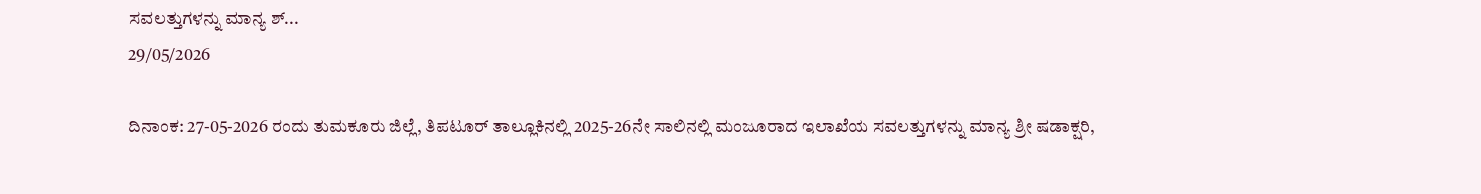ಸವಲತ್ತುಗಳನ್ನು ಮಾನ್ಯ ಶ್...
29/05/2026

ದಿನಾಂಕ: 27-05-2026 ರಂದು ತುಮಕೂರು ಜಿಲ್ಲೆ, ತಿಪಟೂರ್ ತಾಲ್ಲೂಕಿನಲ್ಲಿ 2025-26ನೇ ಸಾಲಿನಲ್ಲಿ ಮಂಜೂರಾದ ಇಲಾಖೆಯ ಸವಲತ್ತುಗಳನ್ನು ಮಾನ್ಯ ಶ್ರೀ ಷಡಾಕ್ಷರಿ,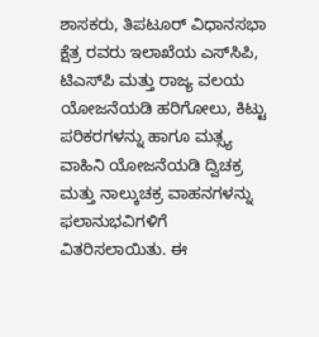ಶಾಸಕರು, ತಿಪಟೂರ್ ವಿಧಾನಸಭಾ ಕ್ಷೆತ್ರ ರವರು ಇಲಾಖೆಯ ಎಸ್‌ಸಿಪಿ, ಟಿಎಸ್‌ಪಿ ಮತ್ತು ರಾಜ್ಯ ವಲಯ ಯೋಜನೆಯಡಿ ಹರಿಗೋಲು, ಕಿಟ್ಟು ಪರಿಕರಗಳನ್ನು ಹಾಗೂ ಮತ್ಸ್ಯ ವಾಹಿನಿ ಯೋಜನೆಯಡಿ ದ್ವಿಚಕ್ರ ಮತ್ತು ನಾಲ್ಕುಚಕ್ರ ವಾಹನಗಳನ್ನು ಫಲಾನುಭವಿಗಳಿಗೆ ವಿತರಿಸಲಾಯಿತು. ಈ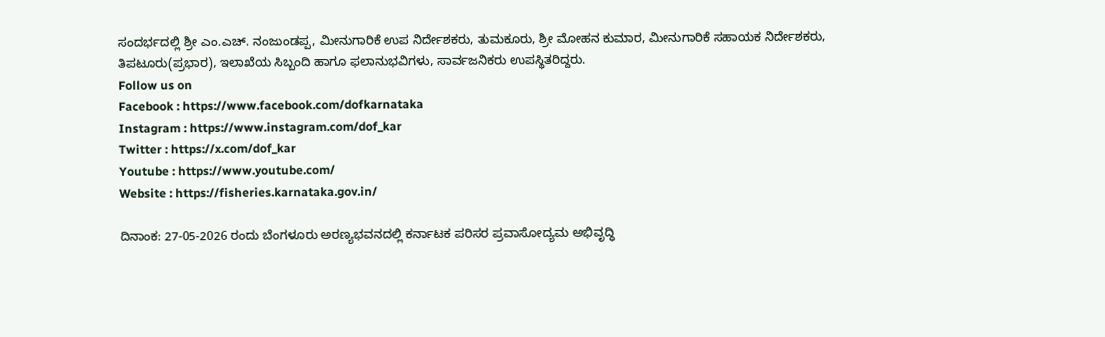ಸಂದರ್ಭದಲ್ಲಿ ಶ್ರೀ ಎಂ.ಎಚ್. ನಂಜುಂಡಪ್ಪ, ಮೀನುಗಾರಿಕೆ ಉಪ ನಿರ್ದೇಶಕರು, ತುಮಕೂರು, ಶ್ರೀ ಮೋಹನ ಕುಮಾರ, ಮೀನುಗಾರಿಕೆ ಸಹಾಯಕ ನಿರ್ದೇಶಕರು, ತಿಪಟೂರು(ಪ್ರಭಾರ), ಇಲಾಖೆಯ ಸಿಬ್ಬಂದಿ ಹಾಗೂ ಫಲಾನುಭವಿಗಳು, ಸಾರ್ವಜನಿಕರು ಉಪಸ್ಥಿತರಿದ್ದರು.
Follow us on
Facebook : https://www.facebook.com/dofkarnataka
Instagram : https://www.instagram.com/dof_kar
Twitter : https://x.com/dof_kar
Youtube : https://www.youtube.com/
Website : https://fisheries.karnataka.gov.in/

ದಿನಾಂಕ: 27-05-2026 ರಂದು ಬೆಂಗಳೂರು ಅರಣ್ಯಭವನದಲ್ಲಿ ಕರ್ನಾಟಕ ಪರಿಸರ ಪ್ರವಾಸೋದ್ಯಮ ಅಭಿವೃದ್ಧಿ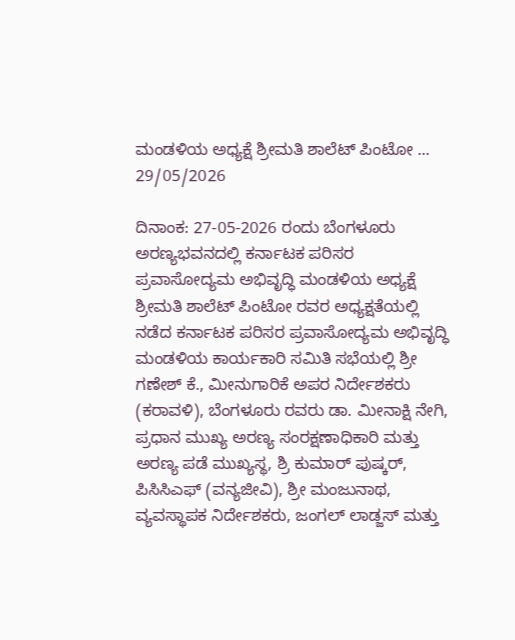ಮಂಡಳಿಯ ಅಧ್ಯಕ್ಷೆ ಶ್ರೀಮತಿ ಶಾಲೆಟ್ ಪಿಂಟೋ ...
29/05/2026

ದಿನಾಂಕ: 27-05-2026 ರಂದು ಬೆಂಗಳೂರು ಅರಣ್ಯಭವನದಲ್ಲಿ ಕರ್ನಾಟಕ ಪರಿಸರ ಪ್ರವಾಸೋದ್ಯಮ ಅಭಿವೃದ್ಧಿ ಮಂಡಳಿಯ ಅಧ್ಯಕ್ಷೆ ಶ್ರೀಮತಿ ಶಾಲೆಟ್ ಪಿಂಟೋ ರವರ ಅಧ್ಯಕ್ಷತೆಯಲ್ಲಿ ನಡೆದ ಕರ್ನಾಟಕ ಪರಿಸರ ಪ್ರವಾಸೋದ್ಯಮ ಅಭಿವೃದ್ಧಿ ಮಂಡಳಿಯ ಕಾರ್ಯಕಾರಿ ಸಮಿತಿ ಸಭೆಯಲ್ಲಿ ಶ್ರೀ ಗಣೇಶ್ ಕೆ., ಮೀನುಗಾರಿಕೆ ಅಪರ ನಿರ್ದೇಶಕರು (ಕರಾವಳಿ), ಬೆಂಗಳೂರು ರವರು ಡಾ. ಮೀನಾಕ್ಷಿ ನೇಗಿ, ಪ್ರಧಾನ ಮುಖ್ಯ ಅರಣ್ಯ ಸಂರಕ್ಷಣಾಧಿಕಾರಿ ಮತ್ತು ಅರಣ್ಯ ಪಡೆ ಮುಖ್ಯಸ್ಥ, ಶ್ರಿ ಕುಮಾರ್ ಪುಷ್ಕರ್, ಪಿಸಿಸಿಎಫ್ (ವನ್ಯಜೀವಿ), ಶ್ರೀ ಮಂಜುನಾಥ, ವ್ಯವಸ್ಥಾಪಕ ನಿರ್ದೇಶಕರು, ಜಂಗಲ್ ಲಾಡ್ಜಸ್ ಮತ್ತು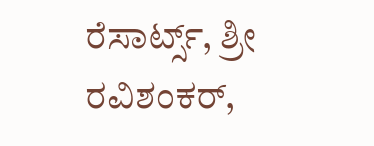ರೆಸಾರ್ಟ್ಸ್, ಶ್ರೀ ರವಿಶಂಕರ್,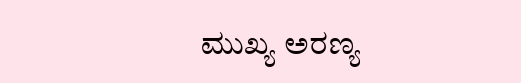ಮುಖ್ಯ ಅರಣ್ಯ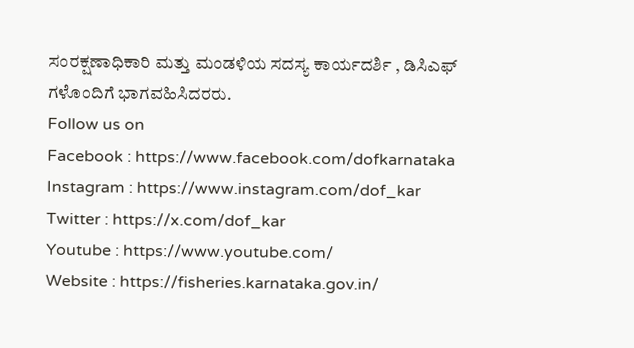ಸಂರಕ್ಷಣಾಧಿಕಾರಿ ಮತ್ತು ಮಂಡಳಿಯ ಸದಸ್ಯ ಕಾರ್ಯದರ್ಶಿ , ಡಿಸಿಎಫ್ ಗಳೊಂದಿಗೆ ಭಾಗವಹಿಸಿದರರು.
Follow us on
Facebook : https://www.facebook.com/dofkarnataka
Instagram : https://www.instagram.com/dof_kar
Twitter : https://x.com/dof_kar
Youtube : https://www.youtube.com/
Website : https://fisheries.karnataka.gov.in/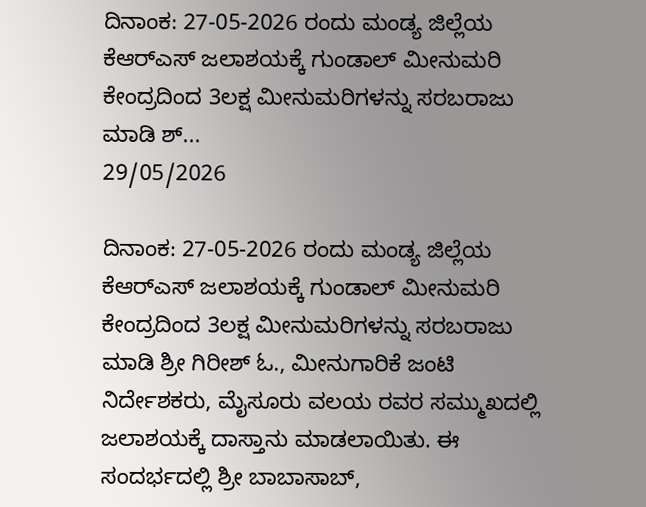ದಿನಾಂಕ: 27-05-2026 ರಂದು ಮಂಡ್ಯ ಜಿಲ್ಲೆಯ ಕೆಆರ್‌ಎಸ್ ಜಲಾಶಯಕ್ಕೆ ಗುಂಡಾಲ್ ಮೀನುಮರಿ ಕೇಂದ್ರದಿಂದ 3ಲಕ್ಷ ಮೀನುಮರಿಗಳನ್ನು ಸರಬರಾಜು ಮಾಡಿ ಶ್...
29/05/2026

ದಿನಾಂಕ: 27-05-2026 ರಂದು ಮಂಡ್ಯ ಜಿಲ್ಲೆಯ ಕೆಆರ್‌ಎಸ್ ಜಲಾಶಯಕ್ಕೆ ಗುಂಡಾಲ್ ಮೀನುಮರಿ ಕೇಂದ್ರದಿಂದ 3ಲಕ್ಷ ಮೀನುಮರಿಗಳನ್ನು ಸರಬರಾಜು ಮಾಡಿ ಶ್ರೀ ಗಿರೀಶ್ ಓ., ಮೀನುಗಾರಿಕೆ ಜಂಟಿ ನಿರ್ದೇಶಕರು, ಮೈಸೂರು ವಲಯ ರವರ ಸಮ್ಮುಖದಲ್ಲಿ ಜಲಾಶಯಕ್ಕೆ ದಾಸ್ತಾನು ಮಾಡಲಾಯಿತು. ಈ ಸಂದರ್ಭದಲ್ಲಿ ಶ್ರೀ ಬಾಬಾಸಾಬ್,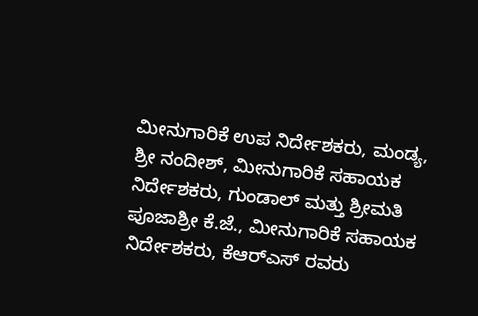ಮೀನುಗಾರಿಕೆ ಉಪ ನಿರ್ದೇಶಕರು, ಮಂಡ್ಯ, ಶ್ರೀ ನಂದೀಶ್, ಮೀನುಗಾರಿಕೆ ಸಹಾಯಕ ನಿರ್ದೇಶಕರು, ಗುಂಡಾಲ್ ಮತ್ತು ಶ್ರೀಮತಿ ಪೂಜಾಶ್ರೀ ಕೆ.ಜೆ., ಮೀನುಗಾರಿಕೆ ಸಹಾಯಕ ನಿರ್ದೇಶಕರು, ಕೆಆರ್‌ಎಸ್ ರವರು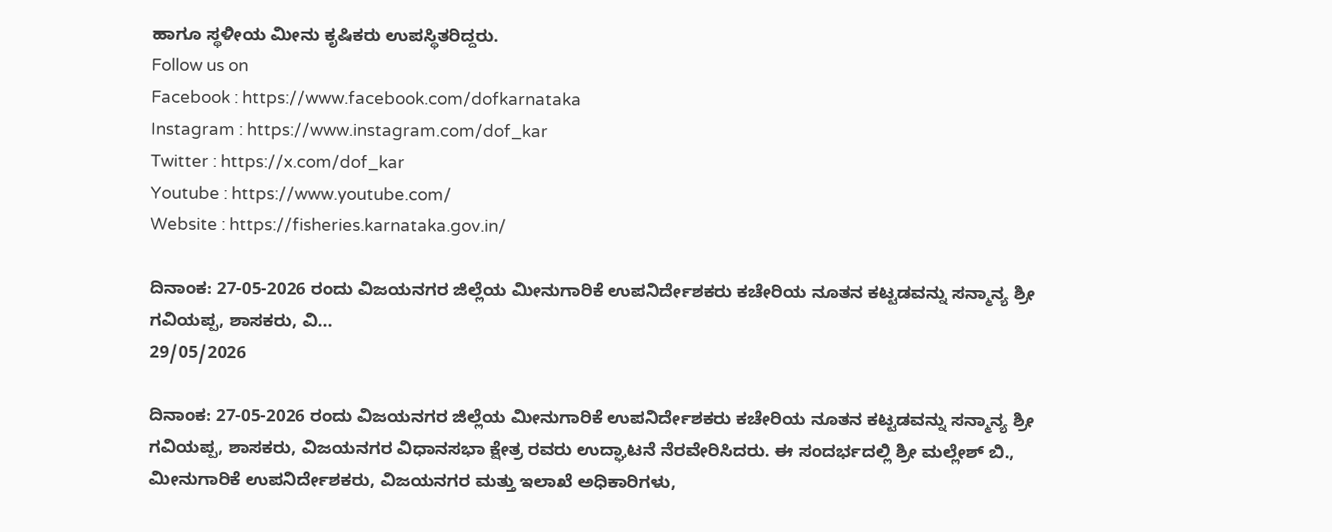ಹಾಗೂ ಸ್ಥಳೀಯ ಮೀನು ಕೃಷಿಕರು ಉಪಸ್ಥಿತರಿದ್ದರು.
Follow us on
Facebook : https://www.facebook.com/dofkarnataka
Instagram : https://www.instagram.com/dof_kar
Twitter : https://x.com/dof_kar
Youtube : https://www.youtube.com/
Website : https://fisheries.karnataka.gov.in/

ದಿನಾಂಕ: 27-05-2026 ರಂದು ವಿಜಯನಗರ ಜಿಲ್ಲೆಯ ಮೀನುಗಾರಿಕೆ ಉಪನಿರ್ದೇಶಕರು ಕಚೇರಿಯ ನೂತನ ಕಟ್ಟಡವನ್ನು ಸನ್ಮಾನ್ಯ ಶ್ರೀ ಗವಿಯಪ್ಪ, ಶಾಸಕರು, ವಿ...
29/05/2026

ದಿನಾಂಕ: 27-05-2026 ರಂದು ವಿಜಯನಗರ ಜಿಲ್ಲೆಯ ಮೀನುಗಾರಿಕೆ ಉಪನಿರ್ದೇಶಕರು ಕಚೇರಿಯ ನೂತನ ಕಟ್ಟಡವನ್ನು ಸನ್ಮಾನ್ಯ ಶ್ರೀ ಗವಿಯಪ್ಪ, ಶಾಸಕರು, ವಿಜಯನಗರ ವಿಧಾನಸಭಾ ಕ್ಷೇತ್ರ ರವರು ಉದ್ಘಾಟನೆ ನೆರವೇರಿಸಿದರು. ಈ ಸಂದರ್ಭದಲ್ಲಿ ಶ್ರೀ ಮಲ್ಲೇಶ್ ಬಿ., ಮೀನುಗಾರಿಕೆ ಉಪನಿರ್ದೇಶಕರು, ವಿಜಯನಗರ ಮತ್ತು ಇಲಾಖೆ ಅಧಿಕಾರಿಗಳು,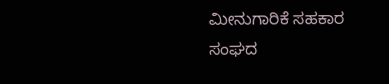ಮೀನುಗಾರಿಕೆ ಸಹಕಾರ ಸಂಘದ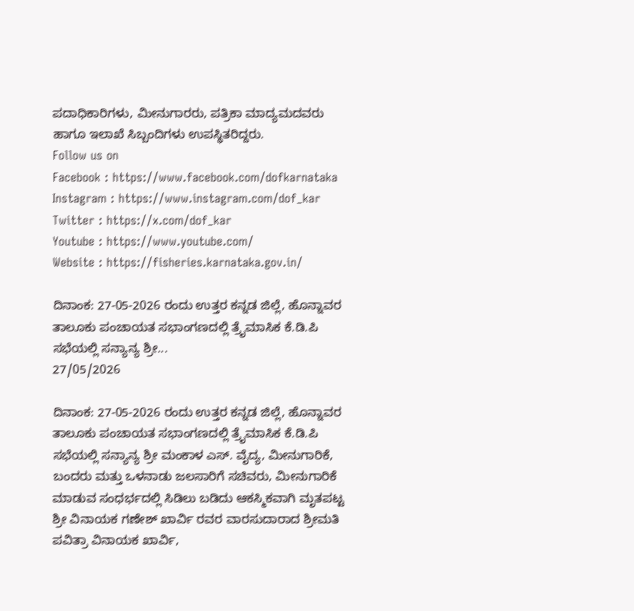ಪದಾಧಿಕಾರಿಗಳು, ಮೀನುಗಾರರು, ಪತ್ರಿಕಾ ಮಾದ್ಯಮದವರು ಹಾಗೂ ಇಲಾಖೆ ಸಿಬ್ಬಂದಿಗಳು ಉಪಸ್ಥಿತರಿದ್ದರು.
Follow us on
Facebook : https://www.facebook.com/dofkarnataka
Instagram : https://www.instagram.com/dof_kar
Twitter : https://x.com/dof_kar
Youtube : https://www.youtube.com/
Website : https://fisheries.karnataka.gov.in/

ದಿನಾಂಕ: 27-05-2026 ರಂದು ಉತ್ತರ ಕನ್ನಡ ಜಿಲ್ಲೆ, ಹೊನ್ನಾವರ ತಾಲೂಕು ಪಂಚಾಯತ ಸಭಾಂಗಣದಲ್ಲಿ ತ್ರೈಮಾಸಿಕ ಕೆ.ಡಿ.ಪಿ ಸಭೆಯಲ್ಲಿ ಸನ್ಯಾನ್ಯ ಶ್ರೀ...
27/05/2026

ದಿನಾಂಕ: 27-05-2026 ರಂದು ಉತ್ತರ ಕನ್ನಡ ಜಿಲ್ಲೆ, ಹೊನ್ನಾವರ ತಾಲೂಕು ಪಂಚಾಯತ ಸಭಾಂಗಣದಲ್ಲಿ ತ್ರೈಮಾಸಿಕ ಕೆ.ಡಿ.ಪಿ ಸಭೆಯಲ್ಲಿ ಸನ್ಯಾನ್ಯ ಶ್ರೀ ಮಂಕಾಳ ಎಸ್. ವೈದ್ಯ, ಮೀನುಗಾರಿಕೆ, ಬಂದರು ಮತ್ತು ಒಳನಾಡು ಜಲಸಾರಿಗೆ ಸಚಿವರು, ಮೀನುಗಾರಿಕೆ ಮಾಡುವ ಸಂಧರ್ಭದಲ್ಲಿ ಸಿಡಿಲು ಬಡಿದು ಆಕಸ್ಮಿಕವಾಗಿ ಮೃತಪಟ್ಟ ಶ್ರೀ ವಿನಾಯಕ ಗಣೇಶ್ ಖಾರ್ವಿ ರವರ ವಾರಸುದಾರಾದ ಶ್ರೀಮತಿ ಪವಿತ್ರಾ ವಿನಾಯಕ ಖಾರ್ವಿ,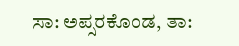ಸಾ: ಅಪ್ಸರಕೊಂಡ, ತಾ: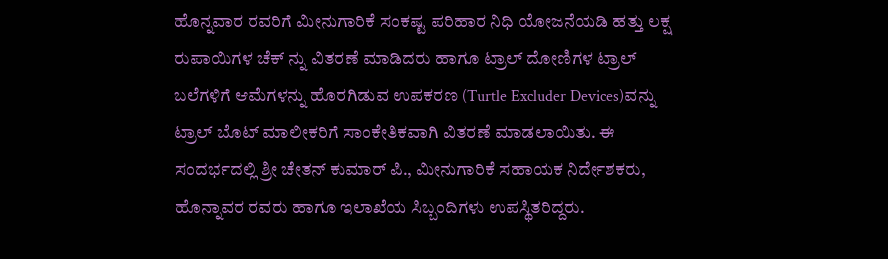ಹೊನ್ನವಾರ ರವರಿಗೆ ಮೀನುಗಾರಿಕೆ ಸಂಕಷ್ಟ ಪರಿಹಾರ ನಿಧಿ ಯೋಜನೆಯಡಿ ಹತ್ತು ಲಕ್ಷ ರುಪಾಯಿಗಳ ಚೆಕ್ ನ್ನು ವಿತರಣೆ ಮಾಡಿದರು ಹಾಗೂ ಟ್ರಾಲ್ ದೋಣಿಗಳ ಟ್ರಾಲ್ ಬಲೆಗಳಿಗೆ ಆಮೆಗಳನ್ನು ಹೊರಗಿಡುವ ಉಪಕರಣ (Turtle Excluder Devices)ವನ್ನು ಟ್ರಾಲ್ ಬೊಟ್ ಮಾಲೀಕರಿಗೆ ಸಾಂಕೇತಿಕವಾಗಿ ವಿತರಣೆ ಮಾಡಲಾಯಿತು. ಈ ಸಂದರ್ಭದಲ್ಲಿ ಶ್ರೀ ಚೇತನ್ ಕುಮಾರ್ ಪಿ., ಮೀನುಗಾರಿಕೆ ಸಹಾಯಕ ನಿರ್ದೇಶಕರು, ಹೊನ್ನಾವರ ರವರು ಹಾಗೂ ಇಲಾಖೆಯ ಸಿಬ್ಬಂದಿಗಳು ಉಪಸ್ಥಿತರಿದ್ದರು.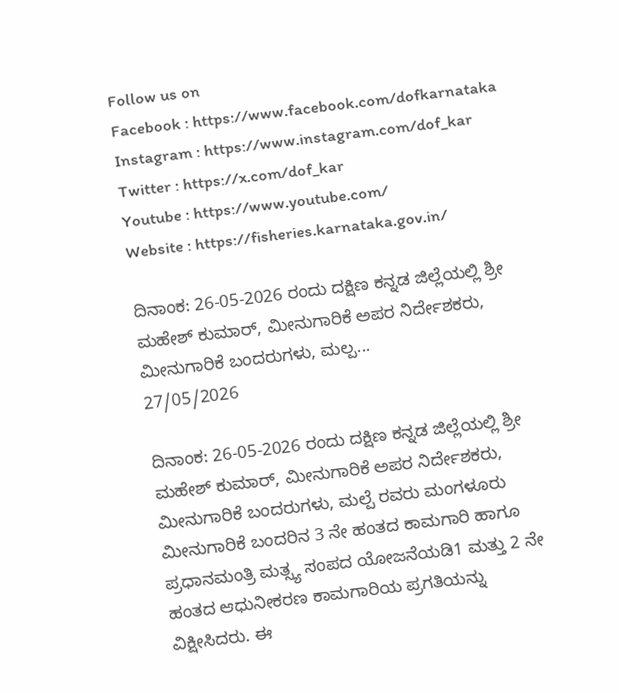Follow us on
Facebook : https://www.facebook.com/dofkarnataka
Instagram : https://www.instagram.com/dof_kar
Twitter : https://x.com/dof_kar
Youtube : https://www.youtube.com/
Website : https://fisheries.karnataka.gov.in/

ದಿನಾಂಕ: 26-05-2026 ರಂದು ದಕ್ಷಿಣ ಕನ್ನಡ ಜಿಲ್ಲೆಯಲ್ಲಿ ಶ್ರೀ ಮಹೇಶ್ ಕುಮಾರ್, ಮೀನುಗಾರಿಕೆ ಅಪರ ನಿರ್ದೇಶಕರು, ಮೀನುಗಾರಿಕೆ ಬಂದರುಗಳು, ಮಲ್ಪ...
27/05/2026

ದಿನಾಂಕ: 26-05-2026 ರಂದು ದಕ್ಷಿಣ ಕನ್ನಡ ಜಿಲ್ಲೆಯಲ್ಲಿ ಶ್ರೀ ಮಹೇಶ್ ಕುಮಾರ್, ಮೀನುಗಾರಿಕೆ ಅಪರ ನಿರ್ದೇಶಕರು, ಮೀನುಗಾರಿಕೆ ಬಂದರುಗಳು, ಮಲ್ಪೆ ರವರು ಮಂಗಳೂರು ಮೀನುಗಾರಿಕೆ ಬಂದರಿನ 3 ನೇ ಹಂತದ ಕಾಮಗಾರಿ ಹಾಗೂ ಪ್ರಧಾನಮಂತ್ರಿ ಮತ್ಸ್ಯ ಸಂಪದ ಯೋಜನೆಯಡಿ1 ಮತ್ತು 2 ನೇ ಹಂತದ ಆಧುನೀಕರಣ ಕಾಮಗಾರಿಯ ಪ್ರಗತಿಯನ್ನು ವಿಕ್ಷೀಸಿದರು. ಈ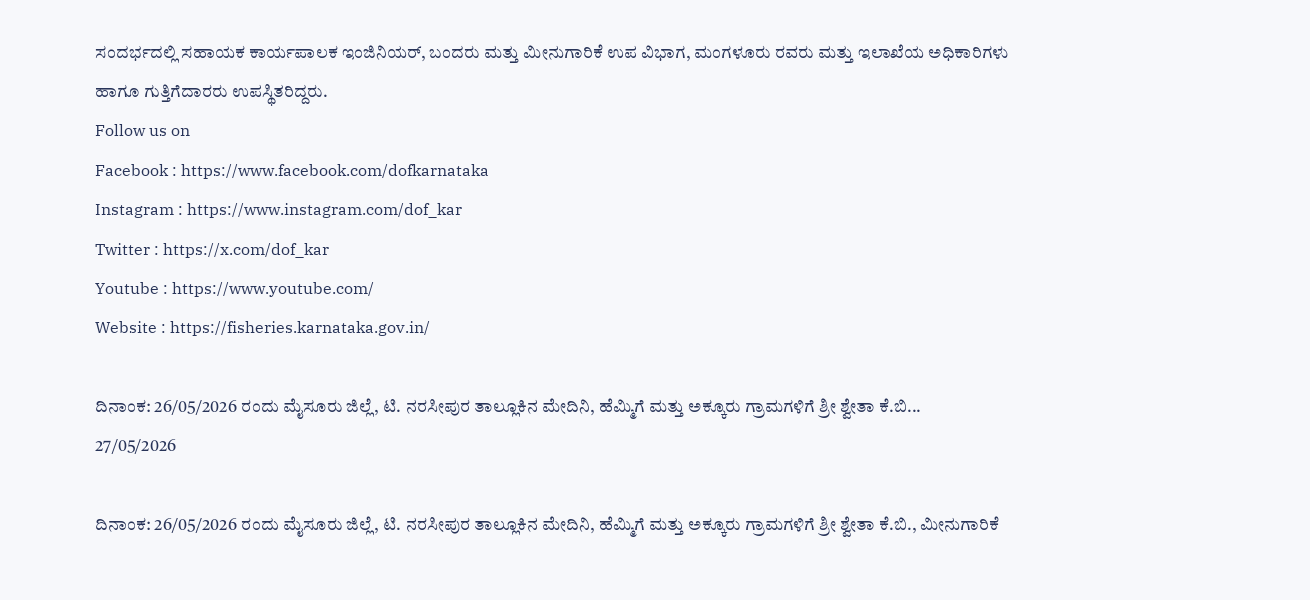ಸಂದರ್ಭದಲ್ಲಿ ಸಹಾಯಕ ಕಾರ್ಯಪಾಲಕ ಇಂಜಿನಿಯರ್, ಬಂದರು ಮತ್ತು ಮೀನುಗಾರಿಕೆ ಉಪ ವಿಭಾಗ, ಮಂಗಳೂರು ರವರು ಮತ್ತು ಇಲಾಖೆಯ ಅಧಿಕಾರಿಗಳು ಹಾಗೂ ಗುತ್ತಿಗೆದಾರರು ಉಪಸ್ಥಿತರಿದ್ದರು.
Follow us on
Facebook : https://www.facebook.com/dofkarnataka
Instagram : https://www.instagram.com/dof_kar
Twitter : https://x.com/dof_kar
Youtube : https://www.youtube.com/
Website : https://fisheries.karnataka.gov.in/

ದಿನಾಂಕ: 26/05/2026 ರಂದು ಮೈಸೂರು ಜಿಲ್ಲೆ, ಟಿ. ನರಸೀಪುರ ತಾಲ್ಲೂಕಿನ ಮೇದಿನಿ, ಹೆಮ್ಮಿಗೆ ಮತ್ತು ಅಕ್ಕೂರು ಗ್ರಾಮಗಳಿಗೆ ಶ್ರೀ ಶ್ವೇತಾ ಕೆ.ಬಿ...
27/05/2026

ದಿನಾಂಕ: 26/05/2026 ರಂದು ಮೈಸೂರು ಜಿಲ್ಲೆ, ಟಿ. ನರಸೀಪುರ ತಾಲ್ಲೂಕಿನ ಮೇದಿನಿ, ಹೆಮ್ಮಿಗೆ ಮತ್ತು ಅಕ್ಕೂರು ಗ್ರಾಮಗಳಿಗೆ ಶ್ರೀ ಶ್ವೇತಾ ಕೆ.ಬಿ., ಮೀನುಗಾರಿಕೆ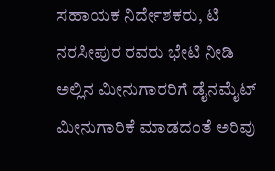ಸಹಾಯಕ ನಿರ್ದೇಶಕರು, ಟಿ ನರಸೀಪುರ ರವರು ಭೇಟಿ ನೀಡಿ ಅಲ್ಲಿನ ಮೀನುಗಾರರಿಗೆ ಡೈನಮೈಟ್ ಮೀನುಗಾರಿಕೆ ಮಾಡದಂತೆ ಅರಿವು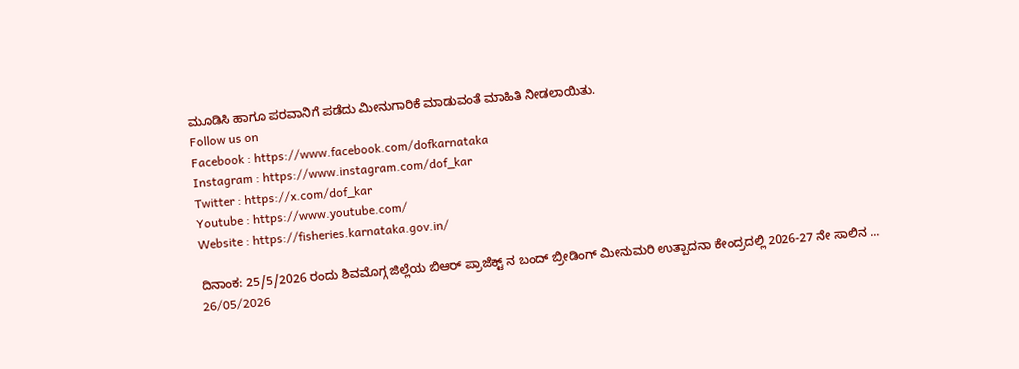ಮೂಡಿಸಿ ಹಾಗೂ ಪರವಾನಿಗೆ ಪಡೆದು ಮೀನುಗಾರಿಕೆ ಮಾಡುವಂತೆ ಮಾಹಿತಿ ನೀಡಲಾಯಿತು.
Follow us on
Facebook : https://www.facebook.com/dofkarnataka
Instagram : https://www.instagram.com/dof_kar
Twitter : https://x.com/dof_kar
Youtube : https://www.youtube.com/
Website : https://fisheries.karnataka.gov.in/

ದಿನಾಂಕ: 25/5/2026 ರಂದು ಶಿವಮೊಗ್ಗ ಜಿಲ್ಲೆಯ ಬಿಆರ್ ಪ್ರಾಜೆಕ್ಟ್ ನ ಬಂದ್ ಬ್ರೀಡಿಂಗ್ ಮೀನುಮರಿ ಉತ್ಪಾದನಾ ಕೇಂದ್ರದಲ್ಲಿ 2026-27 ನೇ ಸಾಲಿನ ...
26/05/2026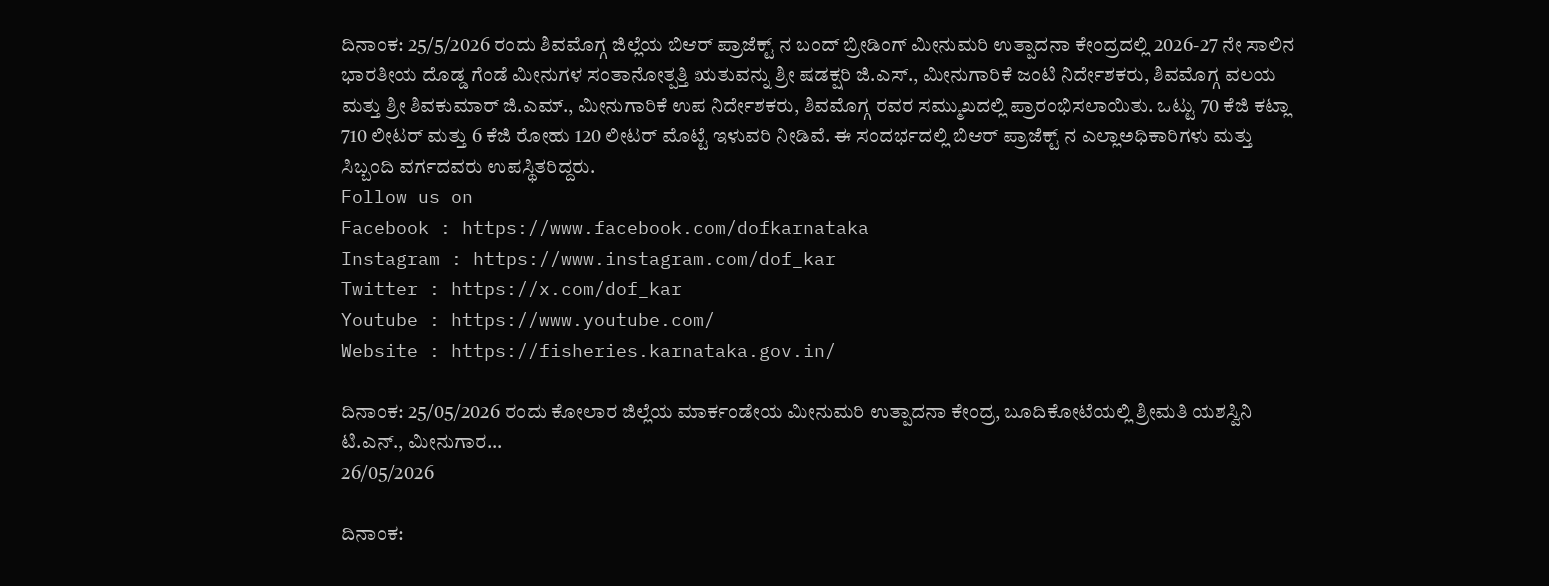ದಿನಾಂಕ: 25/5/2026 ರಂದು ಶಿವಮೊಗ್ಗ ಜಿಲ್ಲೆಯ ಬಿಆರ್ ಪ್ರಾಜೆಕ್ಟ್ ನ ಬಂದ್ ಬ್ರೀಡಿಂಗ್ ಮೀನುಮರಿ ಉತ್ಪಾದನಾ ಕೇಂದ್ರದಲ್ಲಿ 2026-27 ನೇ ಸಾಲಿನ ಭಾರತೀಯ ದೊಡ್ಡ ಗೆಂಡೆ ಮೀನುಗಳ ಸಂತಾನೋತ್ಪತ್ತಿ ಋತುವನ್ನು ಶ್ರೀ ಷಡಕ್ಷರಿ ಜಿ.ಎಸ್., ಮೀನುಗಾರಿಕೆ ಜಂಟಿ ನಿರ್ದೇಶಕರು, ಶಿವಮೊಗ್ಗ ವಲಯ ಮತ್ತು ಶ್ರೀ ಶಿವಕುಮಾರ್ ಜಿ.ಎಮ್., ಮೀನುಗಾರಿಕೆ ಉಪ ನಿರ್ದೇಶಕರು, ಶಿವಮೊಗ್ಗ ರವರ ಸಮ್ಮುಖದಲ್ಲಿ ಪ್ರಾರಂಭಿಸಲಾಯಿತು. ಒಟ್ಟು 70 ಕೆಜಿ ಕಟ್ಲಾ 710 ಲೀಟರ್ ಮತ್ತು 6 ಕೆಜಿ ರೋಹು 120 ಲೀಟರ್ ಮೊಟ್ಟೆ ಇಳುವರಿ ನೀಡಿವೆ. ಈ ಸಂದರ್ಭದಲ್ಲಿ ಬಿಆರ್ ಪ್ರಾಜೆಕ್ಟ್ ನ ಎಲ್ಲಾಅಧಿಕಾರಿಗಳು ಮತ್ತು ಸಿಬ್ಬಂದಿ ವರ್ಗದವರು ಉಪಸ್ಥಿತರಿದ್ದರು.
Follow us on
Facebook : https://www.facebook.com/dofkarnataka
Instagram : https://www.instagram.com/dof_kar
Twitter : https://x.com/dof_kar
Youtube : https://www.youtube.com/
Website : https://fisheries.karnataka.gov.in/

ದಿನಾಂಕ: 25/05/2026 ರಂದು ಕೋಲಾರ ಜಿಲ್ಲೆಯ ಮಾರ್ಕಂಡೇಯ ಮೀನುಮರಿ ಉತ್ಪಾದನಾ ಕೇಂದ್ರ, ಬೂದಿಕೋಟೆಯಲ್ಲಿ ಶ್ರೀಮತಿ ಯಶಸ್ವಿನಿ ಟಿ.ಎನ್., ಮೀನುಗಾರ...
26/05/2026

ದಿನಾಂಕ: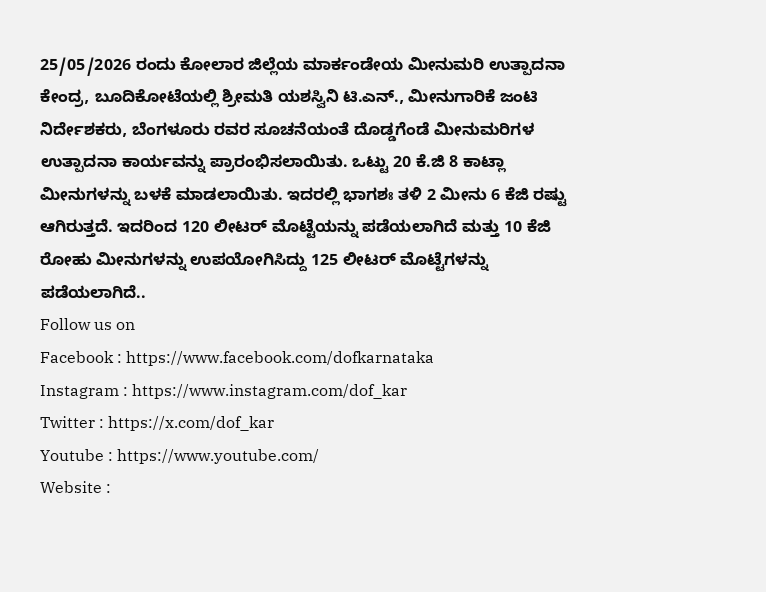25/05/2026 ರಂದು ಕೋಲಾರ ಜಿಲ್ಲೆಯ ಮಾರ್ಕಂಡೇಯ ಮೀನುಮರಿ ಉತ್ಪಾದನಾ ಕೇಂದ್ರ, ಬೂದಿಕೋಟೆಯಲ್ಲಿ ಶ್ರೀಮತಿ ಯಶಸ್ವಿನಿ ಟಿ.ಎನ್., ಮೀನುಗಾರಿಕೆ ಜಂಟಿ ನಿರ್ದೇಶಕರು, ಬೆಂಗಳೂರು ರವರ ಸೂಚನೆಯಂತೆ ದೊಡ್ಡಗೆಂಡೆ ಮೀನುಮರಿಗಳ ಉತ್ಪಾದನಾ ಕಾರ್ಯವನ್ನು ಪ್ರಾರಂಭಿಸಲಾಯಿತು. ಒಟ್ಟು 20 ಕೆ.ಜಿ 8 ಕಾಟ್ಲಾ ಮೀನುಗಳನ್ನು ಬಳಕೆ ಮಾಡಲಾಯಿತು. ಇದರಲ್ಲಿ ಭಾಗಶಃ ತಳಿ 2 ಮೀನು 6 ಕೆಜಿ ರಷ್ಟು ಆಗಿರುತ್ತದೆ. ಇದರಿಂದ 120 ಲೀಟರ್‌ ಮೊಟ್ಟೆಯನ್ನು ಪಡೆಯಲಾಗಿದೆ ಮತ್ತು 10 ಕೆಜಿ ರೋಹು ಮೀನುಗಳನ್ನು ಉಪಯೋಗಿಸಿದ್ದು 125 ಲೀಟರ್ ಮೊಟ್ಟೆಗಳನ್ನು ಪಡೆಯಲಾಗಿದೆ..
Follow us on
Facebook : https://www.facebook.com/dofkarnataka
Instagram : https://www.instagram.com/dof_kar
Twitter : https://x.com/dof_kar
Youtube : https://www.youtube.com/
Website :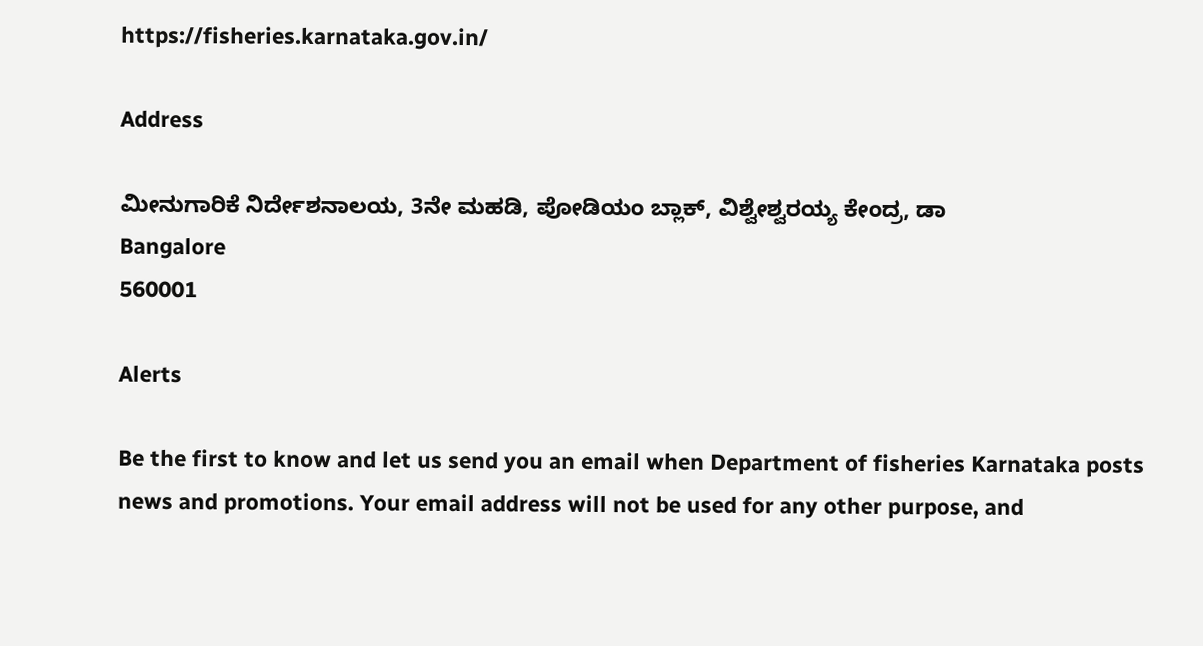https://fisheries.karnataka.gov.in/

Address

ಮೀನುಗಾರಿಕೆ ನಿರ್ದೇಶನಾಲಯ, 3ನೇ ಮಹಡಿ, ಪೋಡಿಯಂ ಬ್ಲಾಕ್, ವಿಶ್ವೇಶ್ವರಯ್ಯ ಕೇಂದ್ರ, ಡಾ
Bangalore
560001

Alerts

Be the first to know and let us send you an email when Department of fisheries Karnataka posts news and promotions. Your email address will not be used for any other purpose, and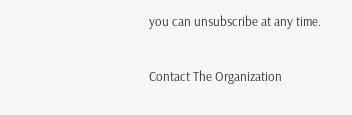you can unsubscribe at any time.

Contact The Organization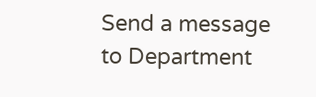Send a message to Department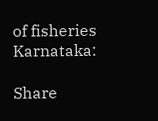of fisheries Karnataka:

Share